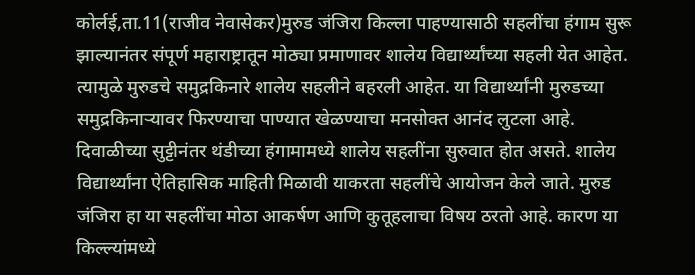कोर्लई,ता.11(राजीव नेवासेकर)मुरुड जंजिरा किल्ला पाहण्यासाठी सहलींचा हंगाम सुरू झाल्यानंतर संपूर्ण महाराष्ट्रातून मोठ्या प्रमाणावर शालेय विद्यार्थ्यांच्या सहली येत आहेत. त्यामुळे मुरुडचे समुद्रकिनारे शालेय सहलीने बहरली आहेत. या विद्यार्थ्यांनी मुरुडच्या समुद्रकिनाऱ्यावर फिरण्याचा पाण्यात खेळण्याचा मनसोक्त आनंद लुटला आहे.
दिवाळीच्या सुट्टीनंतर थंडीच्या हंगामामध्ये शालेय सहलींना सुरुवात होत असते. शालेय विद्यार्थ्यांना ऐतिहासिक माहिती मिळावी याकरता सहलींचे आयोजन केले जाते. मुरुड जंजिरा हा या सहलींचा मोठा आकर्षण आणि कुतूहलाचा विषय ठरतो आहे. कारण या किल्ल्यांमध्ये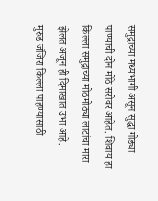समुद्राच्या मध्यभागी असून सुद्धा गोड्या पाण्याची दोन मोठे सरोवर आहेत. शिवाय हा किल्ला समुद्राच्या मोठमोठ्या लाटांचा मारा झेलत अजून ही दिमाखात उभा आहे.
मुरुड जंजिरा किल्ला पाहण्यासाठी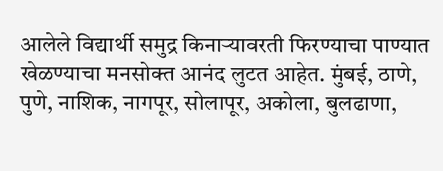आलेले विद्यार्थी समुद्र किनाऱ्यावरती फिरण्याचा पाण्यात खेळण्याचा मनसोक्त आनंद लुटत आहेत. मुंबई, ठाणे, पुणे, नाशिक, नागपूर, सोलापूर, अकोला, बुलढाणा,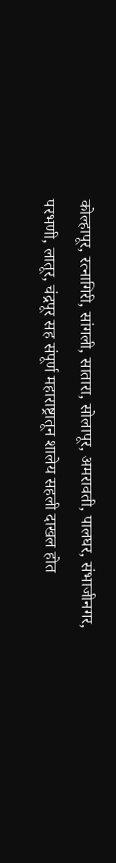कोल्हापूर, रत्नागिरी, सांगली, सातारा, सोलापूर, अमरावती, पालघर, संभाजीनगर, परभणी, लातूर, चंद्रपूर सह संपूर्ण महाराष्ट्रातून शालेय सहली दाखल होत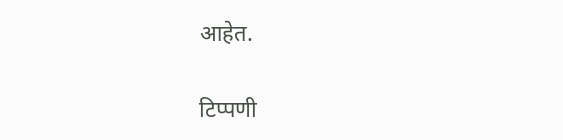आहेत.

टिप्पणी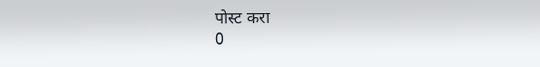पोस्ट करा
0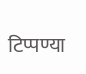टिप्पण्या